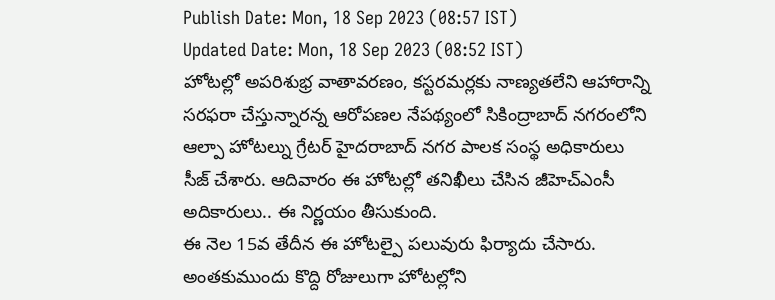Publish Date: Mon, 18 Sep 2023 (08:57 IST)
Updated Date: Mon, 18 Sep 2023 (08:52 IST)
హోటల్లో అపరిశుభ్ర వాతావరణం, కస్టరమర్లకు నాణ్యతలేని ఆహారాన్ని సరఫరా చేస్తున్నారన్న ఆరోపణల నేపథ్యంలో సికింద్రాబాద్ నగరంలోని ఆల్పా హోటల్ను గ్రేటర్ హైదరాబాద్ నగర పాలక సంస్థ అధికారులు సీజ్ చేశారు. ఆదివారం ఈ హోటల్లో తనిఖీలు చేసిన జీహెచ్ఎంసీ అదికారులు.. ఈ నిర్ణయం తీసుకుంది.
ఈ నెల 15వ తేదీన ఈ హోటల్పై పలువురు ఫిర్యాదు చేసారు. అంతకుముందు కొద్ది రోజులుగా హోటల్లోని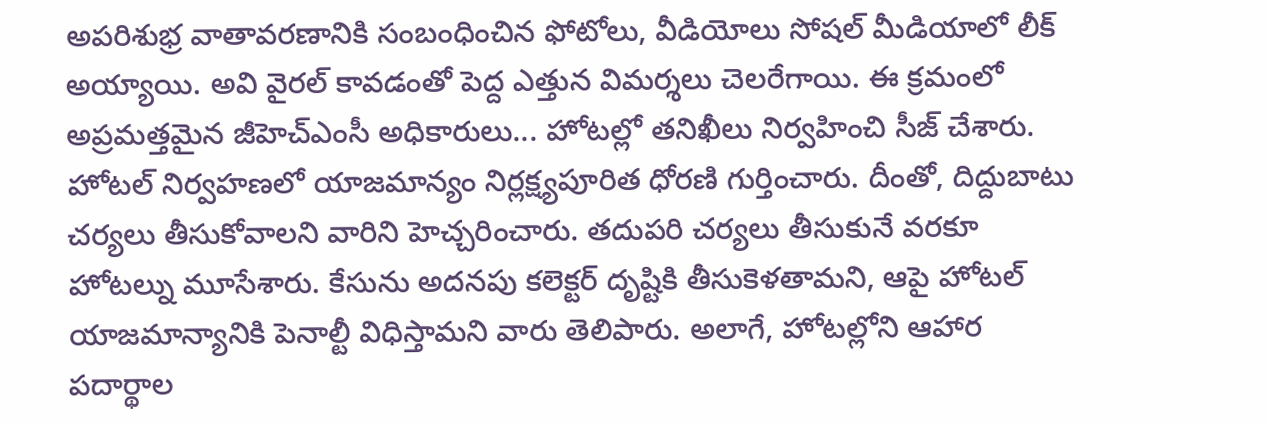అపరిశుభ్ర వాతావరణానికి సంబంధించిన ఫోటోలు, వీడియోలు సోషల్ మీడియాలో లీక్ అయ్యాయి. అవి వైరల్ కావడంతో పెద్ద ఎత్తున విమర్శలు చెలరేగాయి. ఈ క్రమంలో అప్రమత్తమైన జీహెచ్ఎంసీ అధికారులు... హోటల్లో తనిఖీలు నిర్వహించి సీజ్ చేశారు.
హోటల్ నిర్వహణలో యాజమాన్యం నిర్లక్ష్యపూరిత ధోరణి గుర్తించారు. దీంతో, దిద్దుబాటు చర్యలు తీసుకోవాలని వారిని హెచ్చరించారు. తదుపరి చర్యలు తీసుకునే వరకూ హోటల్ను మూసేశారు. కేసును అదనపు కలెక్టర్ దృష్టికి తీసుకెళతామని, ఆపై హోటల్ యాజమాన్యానికి పెనాల్టీ విధిస్తామని వారు తెలిపారు. అలాగే, హోటల్లోని ఆహార పదార్థాల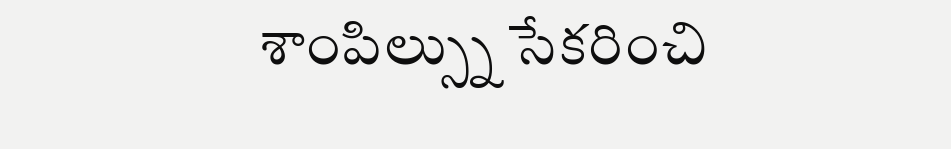శాంపిల్స్ను సేకరించి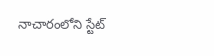నాచారంలోని స్టేట్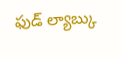ఫుడ్ ల్యాబ్కు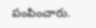పంపించారు.